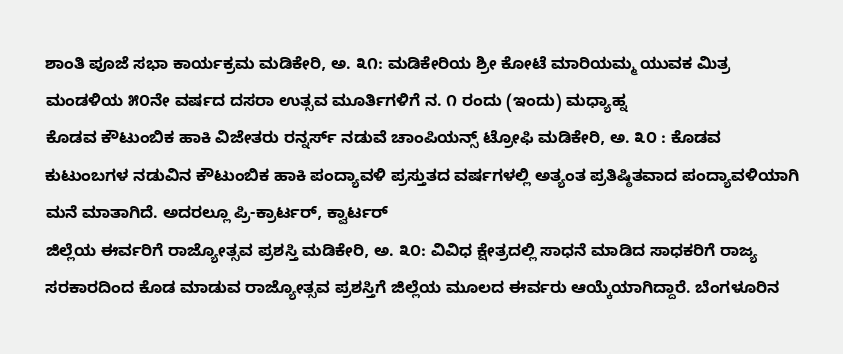ಶಾಂತಿ ಪೂಜೆ ಸಭಾ ಕಾರ್ಯಕ್ರಮ ಮಡಿಕೇರಿ, ಅ. ೩೧: ಮಡಿಕೇರಿಯ ಶ್ರೀ ಕೋಟೆ ಮಾರಿಯಮ್ಮ ಯುವಕ ಮಿತ್ರ ಮಂಡಳಿಯ ೫೦ನೇ ವರ್ಷದ ದಸರಾ ಉತ್ಸವ ಮೂರ್ತಿಗಳಿಗೆ ನ. ೧ ರಂದು (ಇಂದು) ಮಧ್ಯಾಹ್ನ
ಕೊಡವ ಕೌಟುಂಬಿಕ ಹಾಕಿ ವಿಜೇತರು ರನ್ನರ್ಸ್ ನಡುವೆ ಚಾಂಪಿಯನ್ಸ್ ಟ್ರೋಫಿ ಮಡಿಕೇರಿ, ಅ. ೩೦ : ಕೊಡವ ಕುಟುಂಬಗಳ ನಡುವಿನ ಕೌಟುಂಬಿಕ ಹಾಕಿ ಪಂದ್ಯಾವಳಿ ಪ್ರಸ್ತುತದ ವರ್ಷಗಳಲ್ಲಿ ಅತ್ಯಂತ ಪ್ರತಿಷ್ಠಿತವಾದ ಪಂದ್ಯಾವಳಿಯಾಗಿ ಮನೆ ಮಾತಾಗಿದೆ. ಅದರಲ್ಲೂ ಪ್ರಿ-ಕ್ರಾರ್ಟರ್, ಕ್ವಾರ್ಟರ್
ಜಿಲ್ಲೆಯ ಈರ್ವರಿಗೆ ರಾಜ್ಯೋತ್ಸವ ಪ್ರಶಸ್ತಿ ಮಡಿಕೇರಿ, ಅ. ೩೦: ವಿವಿಧ ಕ್ಷೇತ್ರದಲ್ಲಿ ಸಾಧನೆ ಮಾಡಿದ ಸಾಧಕರಿಗೆ ರಾಜ್ಯ ಸರಕಾರದಿಂದ ಕೊಡ ಮಾಡುವ ರಾಜ್ಯೋತ್ಸವ ಪ್ರಶಸ್ತಿಗೆ ಜಿಲ್ಲೆಯ ಮೂಲದ ಈರ್ವರು ಆಯ್ಕೆಯಾಗಿದ್ದಾರೆ. ಬೆಂಗಳೂರಿನ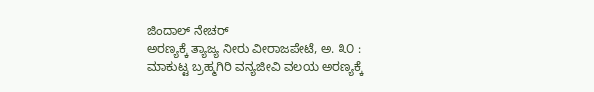ಜಿಂದಾಲ್ ನೇಚರ್
ಅರಣ್ಯಕ್ಕೆ ತ್ಯಾಜ್ಯ ನೀರು ವೀರಾಜಪೇಟೆ, ಅ. ೩೦ : ಮಾಕುಟ್ಟ ಬ್ರಹ್ಮಗಿರಿ ವನ್ಯಜೀವಿ ವಲಯ ಅರಣ್ಯಕ್ಕೆ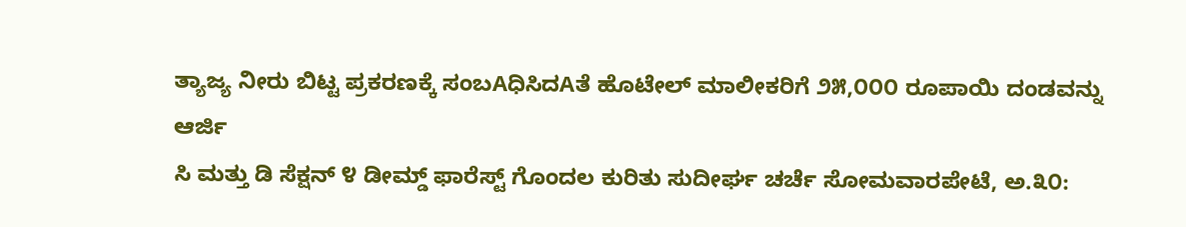ತ್ಯಾಜ್ಯ ನೀರು ಬಿಟ್ಟ ಪ್ರಕರಣಕ್ಕೆ ಸಂಬAಧಿಸಿದAತೆ ಹೊಟೇಲ್ ಮಾಲೀಕರಿಗೆ ೨೫,೦೦೦ ರೂಪಾಯಿ ದಂಡವನ್ನು ಆರ್ಜಿ
ಸಿ ಮತ್ತು ಡಿ ಸೆಕ್ಷನ್ ೪ ಡೀಮ್ಡ್ ಫಾರೆಸ್ಟ್ ಗೊಂದಲ ಕುರಿತು ಸುದೀರ್ಘ ಚರ್ಚೆ ಸೋಮವಾರಪೇಟೆ, ಅ.೩೦: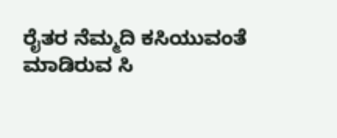ರೈತರ ನೆಮ್ಮದಿ ಕಸಿಯುವಂತೆ ಮಾಡಿರುವ ಸಿ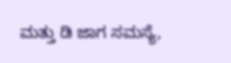ಮತ್ತು ಡಿ ಜಾಗ ಸಮಸ್ಯೆ,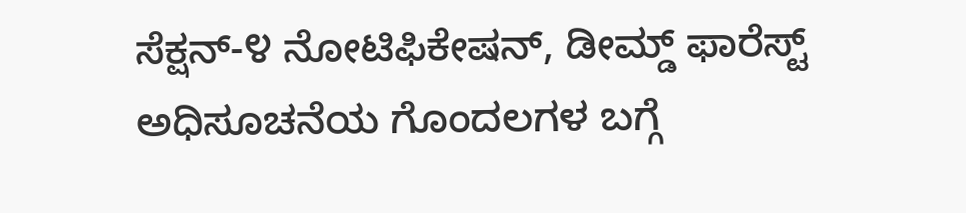ಸೆಕ್ಷನ್-೪ ನೋಟಿಫಿಕೇಷನ್, ಡೀಮ್ಡ್ ಫಾರೆಸ್ಟ್ ಅಧಿಸೂಚನೆಯ ಗೊಂದಲಗಳ ಬಗ್ಗೆ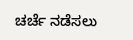ಚರ್ಚೆ ನಡೆಸಲು